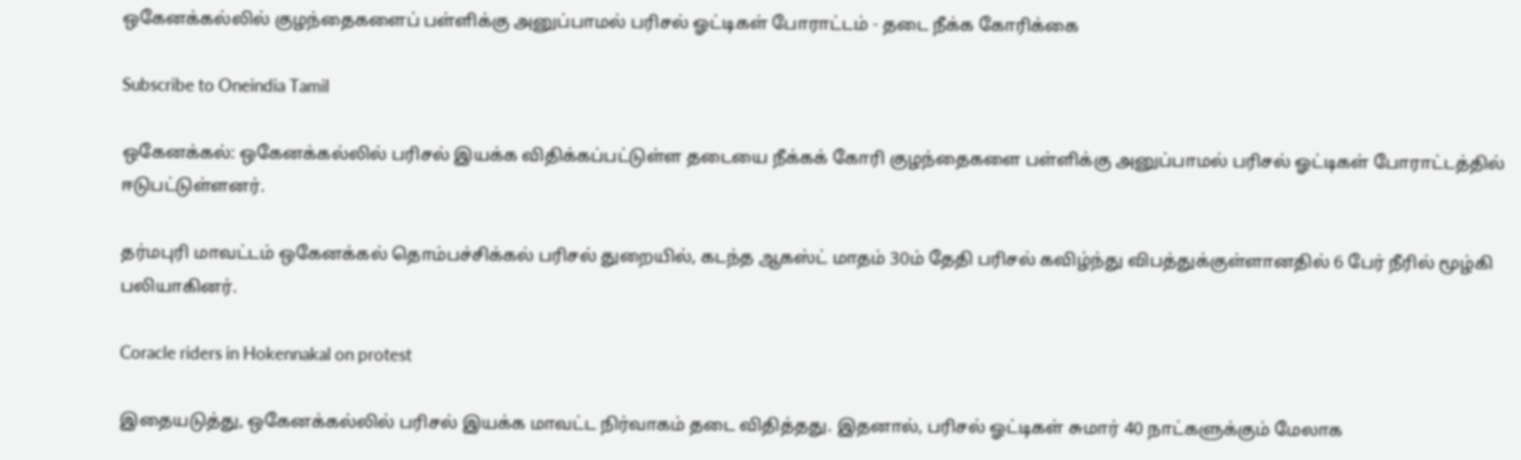ஒகேனக்கல்லில் குழந்தைகளைப் பள்ளிக்கு அனுப்பாமல் பரிசல் ஓட்டிகள் போராட்டம் - தடை நீக்க கோரிக்கை

Subscribe to Oneindia Tamil

ஒகேனக்கல்: ஒகேனக்கல்லில் பரிசல் இயக்க விதிக்கப்பட்டுள்ள தடையை நீக்கக் கோரி குழந்தைகளை பள்ளிக்கு அனுப்பாமல் பரிசல் ஓட்டிகள் போராட்டத்தில் ஈடுபட்டுள்ளனர்.

தர்மபுரி மாவட்டம் ஒகேனக்கல் தொம்பச்சிக்கல் பரிசல் துறையில், கடந்த ஆகஸ்ட் மாதம் 30ம் தேதி பரிசல் கவிழ்ந்து விபத்துக்குள்ளானதில் 6 பேர் நீரில் மூழ்கி பலியாகினர்.

Coracle riders in Hokennakal on protest

இதையடுத்து, ஒகேனக்கல்லில் பரிசல் இயக்க மாவட்ட நிர்வாகம் தடை விதித்தது. இதனால், பரிசல் ஓட்டிகள் சுமார் 40 நாட்களுக்கும் மேலாக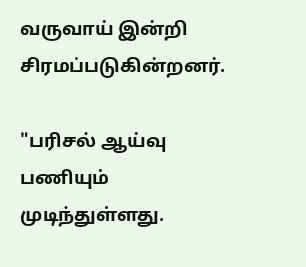வருவாய் இன்றி சிரமப்படுகின்றனர்.

"பரிசல் ஆய்வு பணியும் முடிந்துள்ளது.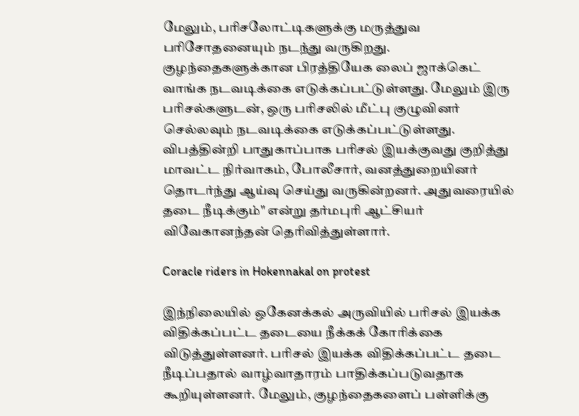மேலும், பரிசலோட்டிகளுக்கு மருத்துவ பரிசோதனையும் நடந்து வருகிறது. குழந்தைகளுக்கான பிரத்தியேக லைப் ஜாக்கெட் வாங்க நடவடிக்கை எடுக்கப்பட்டுள்ளது. மேலும் இரு பரிசல்களுடன், ஒரு பரிசலில் மீட்பு குழுவினர் செல்லவும் நடவடிக்கை எடுக்கப்பட்டுள்ளது. விபத்தின்றி பாதுகாப்பாக பரிசல் இயக்குவது குறித்து மாவட்ட நிர்வாகம், போலீசார், வனத்துறையினர் தொடர்ந்து ஆய்வு செய்து வருகின்றனர். அதுவரையில் தடை நீடிக்கும்" என்று தர்மபுரி ஆட்சியர் விவேகானந்தன் தெரிவித்துள்ளார்.

Coracle riders in Hokennakal on protest

இந்நிலையில் ஒகேனக்கல் அருவியில் பரிசல் இயக்க விதிக்கப்பட்ட தடையை நீக்கக் கோரிக்கை விடுத்துள்ளனர். பரிசல் இயக்க விதிக்கப்பட்ட தடை நீடிப்பதால் வாழ்வாதாரம் பாதிக்கப்படுவதாக கூறியுள்ளனர். மேலும், குழந்தைகளைப் பள்ளிக்கு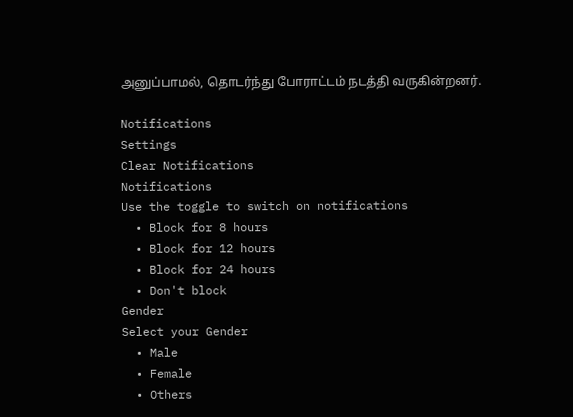அனுப்பாமல், தொடர்ந்து போராட்டம் நடத்தி வருகின்றனர்.

Notifications
Settings
Clear Notifications
Notifications
Use the toggle to switch on notifications
  • Block for 8 hours
  • Block for 12 hours
  • Block for 24 hours
  • Don't block
Gender
Select your Gender
  • Male
  • Female
  • Others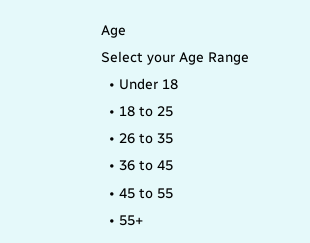Age
Select your Age Range
  • Under 18
  • 18 to 25
  • 26 to 35
  • 36 to 45
  • 45 to 55
  • 55+